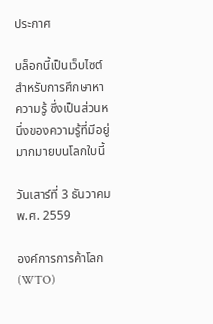ประกาศ

บล็อกนี้เป็นเว็บไซต์สำหรับการศึกษาหาความรู้ ซึ่งเป็นส่วนหนึ่งของความรู้ที่มีอยู่มากมายบนโลกใบนี้

วันเสาร์ที่ 3 ธันวาคม พ.ศ. 2559

องค์การการค้าโลก (WTO)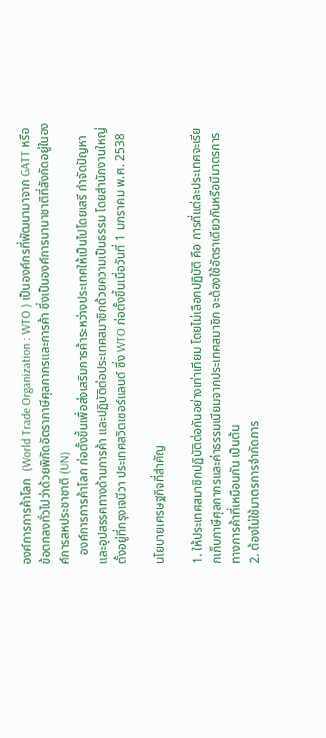องค์การการค้าโลก  (World Trade Organization : WTO ) เป็นองค์กรที่พัฒนามาจาก GATT หรือข้อตกลงทั่วไปว่าด้วยพิกัดอัตราภาษีศุลกากรและการค้า ซึ่งเป็นองค์การนานาชาติที่สังกัดอยู่ในองค์การสหประชาชาติ (UN)
   องค์การการค้าโลก ก่อตั้งขึ้นเพื่อส่งเสริมการค้าระหว่างประเทศให้เป็นไปโดยเสรี กำจัดปัญหาและอุปสรรคทางด้านการค้า และปฏิบัติต่อประเทศสมาชิกด้วยความเป็นธรรม โดยสำนักงานใหญ่ตั้งอยู่ที่กรุงเจนีวา ประเทศสวิตเซอร์แลนด์ ซึ่ง WTO ก่อตั้งขึ้นเมื่อวันที่ 1 มกราคม พ.ศ. 2538

นโยบายเศรษฐกิจที่สำคัญ

1. ให้ประเทศสมาชิกปฏิบัติต่อกันอย่างเท่าเทียม โดยไม่เลือกปฏิบัติ คือ การที่แต่ละประเทศจะเรียกเก็บภาษีศุลกากรและค่าธรรมเนียมจากประเทศสมาชิก จะต้องใช้อัตราเดียวกันหรือมีมาตรการทางการค้าที่เหมือนกัน เป็นต้น
2. ต้องไม่ใช้มาตรการจำกัดการ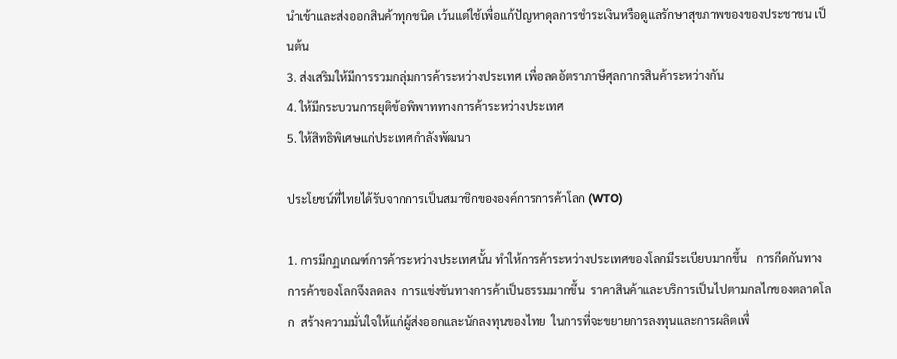นำเข้าและส่งออกสินค้าทุกชนิด เว้นแต่ใช้เพื่อแก้ปัญหาดุลการชำระเงินหรือดูแลรักษาสุขภาพของของประชาชน เป็นต้น
3. ส่งเสริมให้มีการรวมกลุ่มการค้าระหว่างประเทศ เพื่อลดอัตราภาษีศุลกากรสินค้าระหว่างกัน
4. ให้มีกระบวนการยุติข้อพิพาททางการค้าระหว่างประเทศ
5. ให้สิทธิพิเศษแก่ประเทศกำลังพัฒนา

ประโยชน์ที่ไทยได้รับจากการเป็นสมาชิกขององค์การการค้าโลก (WTO)

1. การมีกฏเกณฑ์การค้าระหว่างประเทศนั้น ทำให้การค้าระหว่างประเทศของโลกมีระเบียบมากขึ้น   การกีดกันทางการค้าของโลกจึงลดลง  การแข่งขันทางการค้าเป็นธรรมมากขึ้น  ราคาสินค้าและบริการเป็นไปตามกลไกของตลาดโลก  สร้างความมั่นใจให้แก่ผู้ส่งออกและนักลงทุนของไทย  ในการที่จะขยายการลงทุนและการผลิตเพื่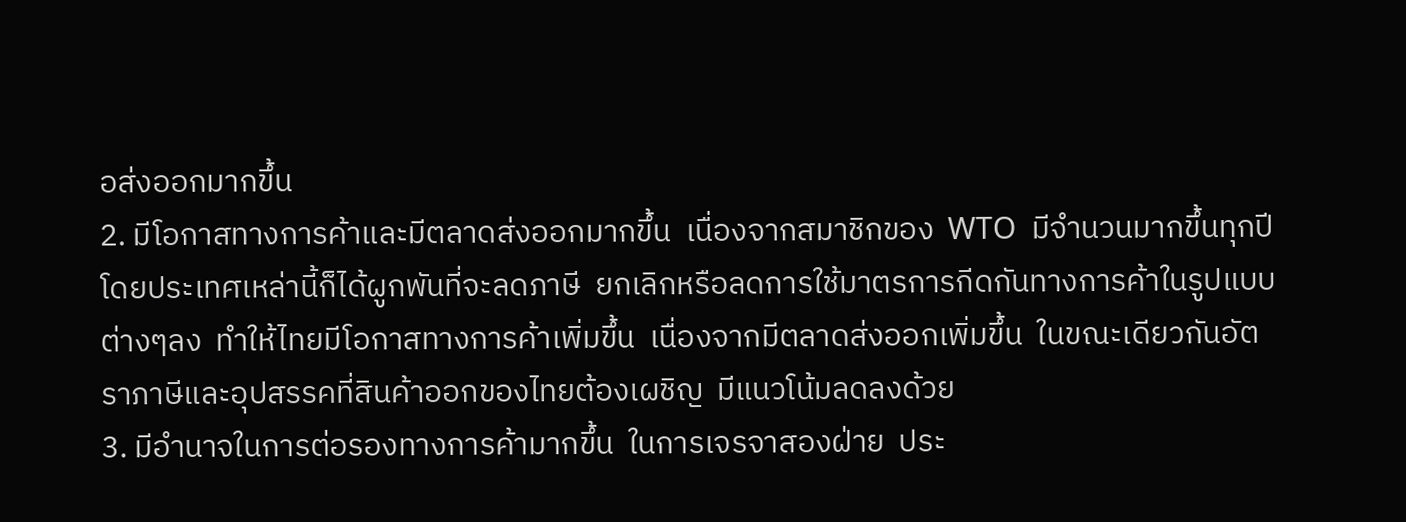อส่งออกมากขึ้น
2. มีโอกาสทางการค้าและมีตลาดส่งออกมากขึ้น  เนื่องจากสมาชิกของ  WTO  มีจำนวนมากขึ้นทุกปี  โดยประเทศเหล่านี้ก็ได้ผูกพันที่จะลดภาษี  ยกเลิกหรือลดการใช้มาตรการกีดกันทางการค้าในรูปแบบต่างๆลง  ทำให้ไทยมีโอกาสทางการค้าเพิ่มขึ้น  เนื่องจากมีตลาดส่งออกเพิ่มขึ้น  ในขณะเดียวกันอัตราภาษีและอุปสรรคที่สินค้าออกของไทยต้องเผชิญ  มีแนวโน้มลดลงด้วย
3. มีอำนาจในการต่อรองทางการค้ามากขึ้น  ในการเจรจาสองฝ่าย  ประ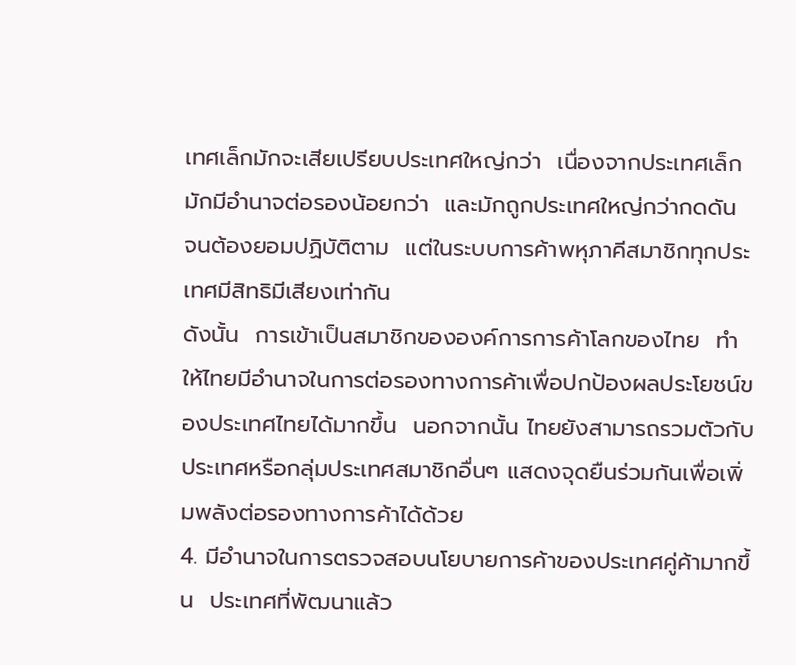เทศเล็กมักจะเสียเปรียบประเทศใหญ่กว่า  เนื่องจากประเทศเล็กมักมีอำนาจต่อรองน้อยกว่า  และมักถูกประเทศใหญ่กว่ากดดัน  จนต้องยอมปฏิบัติตาม  แต่ในระบบการค้าพหุภาคีสมาชิกทุกประเทศมีสิทธิมีเสียงเท่ากัน
ดังนั้น  การเข้าเป็นสมาชิกขององค์การการค้าโลกของไทย  ทำให้ไทยมีอำนาจในการต่อรองทางการค้าเพื่อปกป้องผลประโยชน์ของประเทศไทยได้มากขึ้น  นอกจากนั้น ไทยยังสามารถรวมตัวกับประเทศหรือกลุ่มประเทศสมาชิกอื่นๆ แสดงจุดยืนร่วมกันเพื่อเพิ่มพลังต่อรองทางการค้าได้ด้วย
4. มีอำนาจในการตรวจสอบนโยบายการค้าของประเทศคู่ค้ามากขึ้น  ประเทศที่พัฒนาแล้ว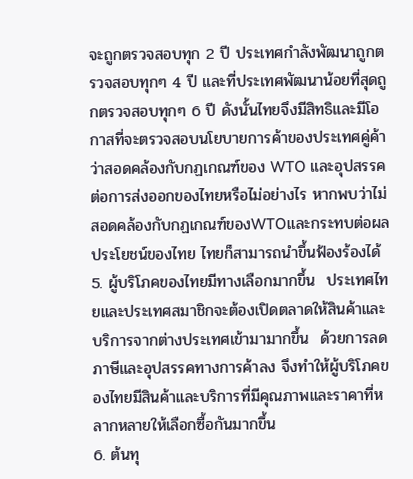จะถูกตรวจสอบทุก 2 ปี ประเทศกำลังพัฒนาถูกตรวจสอบทุกๆ 4 ปี และที่ประเทศพัฒนาน้อยที่สุดถูกตรวจสอบทุกๆ 6 ปี ดังนั้นไทยจึงมีสิทธิและมีโอกาสที่จะตรวจสอบนโยบายการค้าของประเทศคู่ค้าว่าสอดคล้องกับกฏเกณฑ์ของ WTO และอุปสรรคต่อการส่งออกของไทยหรือไม่อย่างไร หากพบว่าไม่สอดคล้องกับกฏเกณฑ์ของWTOและกระทบต่อผลประโยชน์ของไทย ไทยก็สามารถนำขึ้นฟ้องร้องได้
5. ผู้บริโภคของไทยมีทางเลือกมากขึ้น  ประเทศไทยและประเทศสมาชิกจะต้องเปิดตลาดให้สินค้าและบริการจากต่างประเทศเข้ามามากขึ้น  ด้วยการลดภาษีและอุปสรรคทางการค้าลง จึงทำให้ผู้บริโภคของไทยมีสินค้าและบริการที่มีคุณภาพและราคาที่หลากหลายให้เลือกซื้อกันมากขึ้น
6. ต้นทุ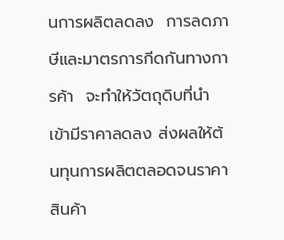นการผลิตลดลง  การลดภาษีและมาตรการกีดกันทางการค้า  จะทำให้วัตถุดิบที่นำเข้ามีราคาลดลง ส่งผลให้ต้นทุนการผลิตตลอดจนราคาสินค้า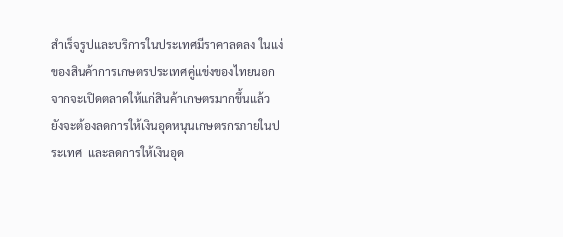สำเร็จรูปและบริการในประเทศมีราคาลดลง ในแง่ของสินค้าการเกษตรประเทศคู่แข่งของไทยนอกจากจะเปิดตลาดให้แก่สินค้าเกษตรมากขึ้นแล้ว  ยังจะต้องลดการให้เงินอุดหนุนเกษตรกรภายในประเทศ  และลดการให้เงินอุด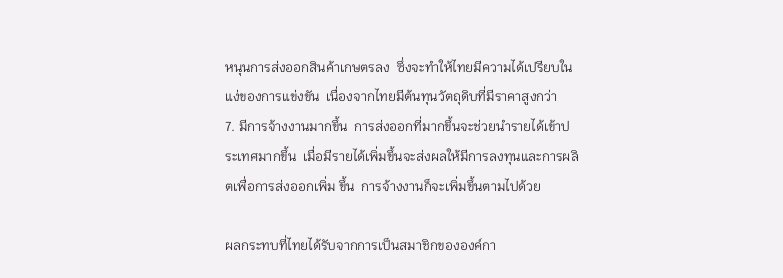หนุนการส่งออกสินค้าเกษตรลง  ซึ่งจะทำให้ไทยมีความได้เปรียบในแง่ของการแข่งขัน  เนื่องจากไทยมีต้นทุนวัตถุดิบที่มีราคาสูงกว่า
7. มีการจ้างงานมากขึ้น  การส่งออกที่มากขึ้นจะช่วยนำรายได้เข้าประเทศมากขึ้น  เมื่อมีรายได้เพิ่มขึ้นจะส่งผลให้มีการลงทุนและการผลิตเพื่อการส่งออกเพิ่ม ขึ้น  การจ้างงานก็จะเพิ่มขึ้นตามไปด้วย

ผลกระทบที่ไทยได้รับจากการเป็นสมาชิกขององค์กา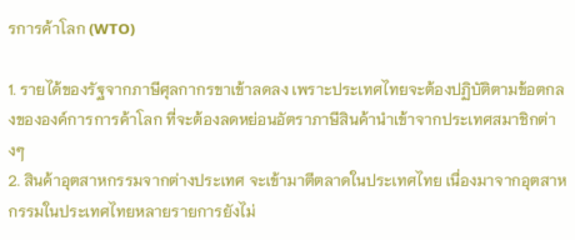รการค้าโลก (WTO)

1. รายได้ของรัฐจากภาษีศุลกากรขาเข้าลดลง เพราะประเทศไทยจะต้องปฏิบัติตามข้อตกลงขององค์การการค้าโลก ที่จะต้องลดหย่อนอัตราภาษีสินค้านำเข้าจากประเทศสมาชิกต่างๆ
2. สินค้าอุตสาหกรรมจากต่างประเทศ จะเข้ามาตีตลาดในประเทศไทย เนื่องมาจากอุตสาหกรรมในประเทศไทยหลายรายการยังไม่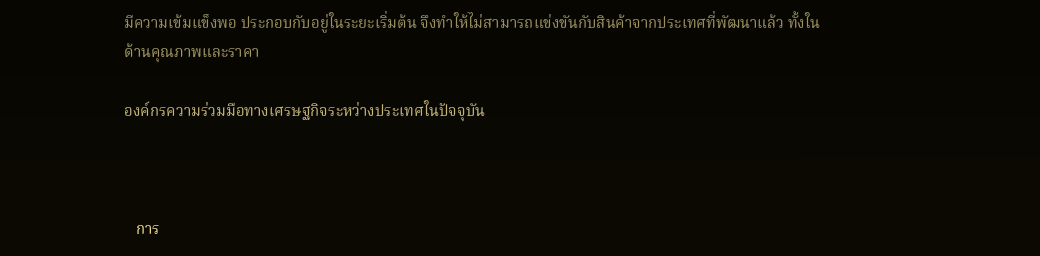มีความเข้มแข็งพอ ประกอบกับอยู่ในระยะเริ่มต้น จึงทำให้ไม่สามารถแข่งขันกับสินค้าจากประเทศที่พัฒนาแล้ว ทั้งในด้านคุณภาพและราคา

องค์กรความร่วมมือทางเศรษฐกิจระหว่างประเทศในปัจจุบัน



   การ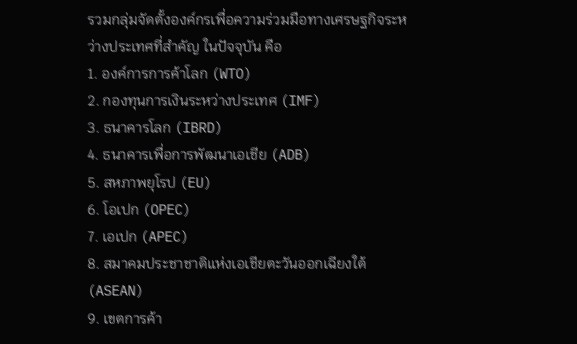รวมกลุ่มจัดตั้งองค์กรเพื่อความร่วมมือทางเศรษฐกิจระหว่างประเทศที่สำคัญ ในปัจจุบัน คือ
1. องค์การการค้าโลก (WTO)
2. กองทุนการเงินระหว่างประเทศ (IMF)
3. ธนาคารโลก (IBRD)
4. ธนาคารเพื่อการพัฒนาเอเชีย (ADB)
5. สหภาพยุโรป (EU)
6. โอเปก (OPEC)
7. เอเปก (APEC)
8. สมาคมประชาชาติแห่งเอเชียตะวันออกเฉียงใต้ (ASEAN)
9. เขตการค้า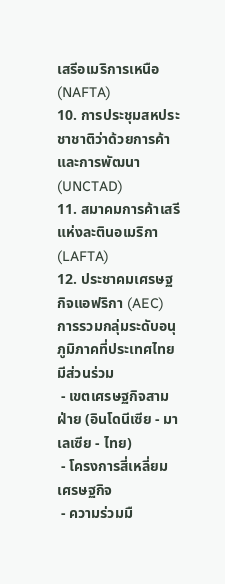เสรีอเมริการเหนือ (NAFTA)
10. การประชุมสหประชาชาติว่าด้วยการค้าและการพัฒนา (UNCTAD)
11. สมาคมการค้าเสรีแห่งละตินอเมริกา (LAFTA)
12. ประชาคมเศรษฐกิจแอฟริกา (AEC)
การรวมกลุ่มระดับอนุภูมิภาคที่ประเทศไทยมีส่วนร่วม
 - เขตเศรษฐกิจสามฝ่าย (อินโดนีเซีย - มาเลเซีย - ไทย)
 - โครงการสี่เหลี่ยมเศรษฐกิจ
 - ความร่วมมื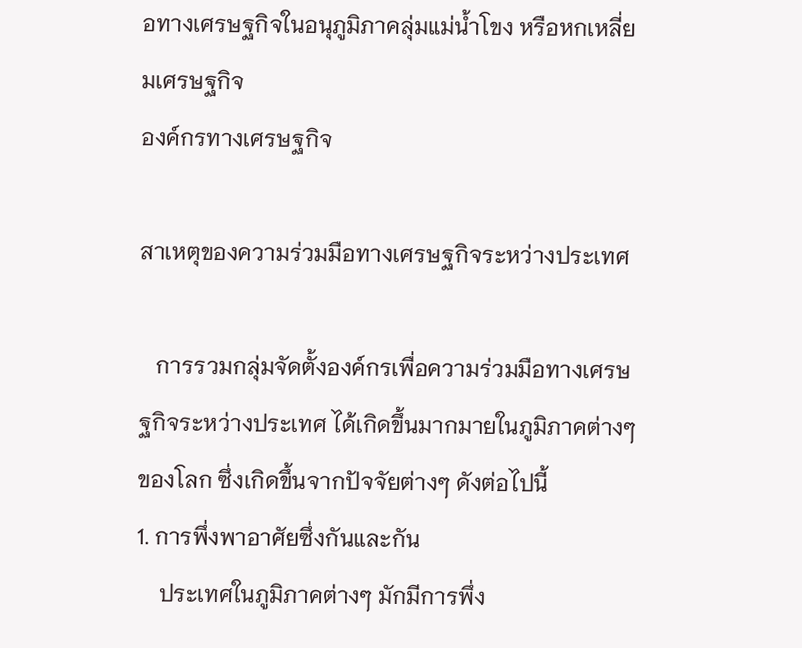อทางเศรษฐกิจในอนุภูมิภาคลุ่มแม่น้ำโขง หรือหกเหลี่ยมเศรษฐกิจ
องค์กรทางเศรษฐกิจ

สาเหตุของความร่วมมือทางเศรษฐกิจระหว่างประเทศ

   การรวมกลุ่มจัดตั้งองค์กรเพื่อความร่วมมือทางเศรษฐกิจระหว่างประเทศ ได้เกิดขึ้นมากมายในภูมิภาคต่างๆ ของโลก ซึ่งเกิดขึ้นจากปัจจัยต่างๆ ดังต่อไปนี้
1. การพึ่งพาอาศัยซึ่งกันและกัน
    ประเทศในภูมิภาคต่างๆ มักมีการพึ่ง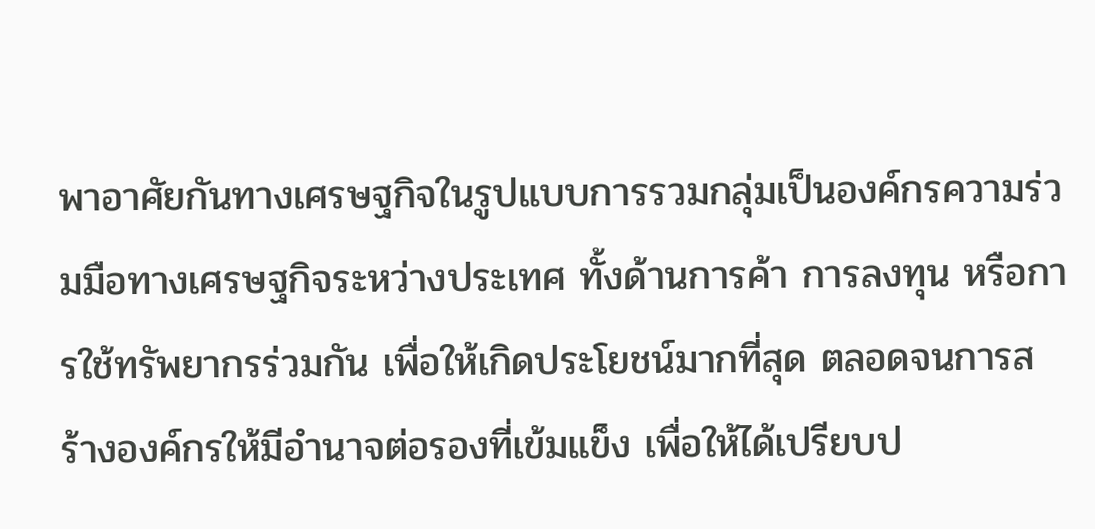พาอาศัยกันทางเศรษฐกิจในรูปแบบการรวมกลุ่มเป็นองค์กรความร่วมมือทางเศรษฐกิจระหว่างประเทศ ทั้งด้านการค้า การลงทุน หรือการใช้ทรัพยากรร่วมกัน เพื่อให้เกิดประโยชน์มากที่สุด ตลอดจนการสร้างองค์กรให้มีอำนาจต่อรองที่เข้มแข็ง เพื่อให้ได้เปรียบป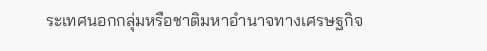ระเทศนอกกลุ่มหรือชาติมหาอำนาจทางเศรษฐกิจ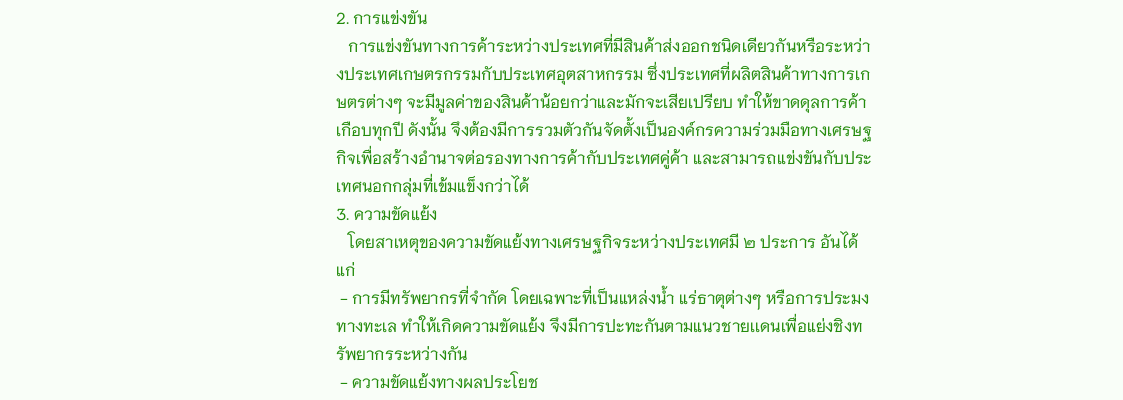2. การแข่งขัน
   การแข่งขันทางการค้าระหว่างประเทศที่มีสินค้าส่งออกชนิดเดียวกันหรือระหว่างประเทศเกษตรกรรมกับประเทศอุตสาหกรรม ซึ่งประเทศที่ผลิตสินค้าทางการเกษตรต่างๆ จะมีมูลค่าของสินค้าน้อยกว่าและมักจะเสียเปรียบ ทำให้ขาดดุลการค้าเกือบทุกปี ดังนั้น จึงต้องมีการรวมตัวกันจัดตั้งเป็นองค์กรความร่วมมือทางเศรษฐกิจเพื่อสร้างอำนาจต่อรองทางการค้ากับประเทศคู่ค้า และสามารถแข่งขันกับประเทศนอกกลุ่มที่เข้มแข็งกว่าได้
3. ความขัดแย้ง
   โดยสาเหตุของความขัดแย้งทางเศรษฐกิจระหว่างประเทศมี ๒ ประการ อันได้แก่
 - การมีทรัพยากรที่จำกัด โดยเฉพาะที่เป็นแหล่งน้ำ แร่ธาตุต่างๆ หรือการประมงทางทะเล ทำให้เกิดความขัดแย้ง จึงมีการปะทะกันตามแนวชายเเดนเพื่อแย่งชิงทรัพยากรระหว่างกัน
 - ความขัดแย้งทางผลประโยช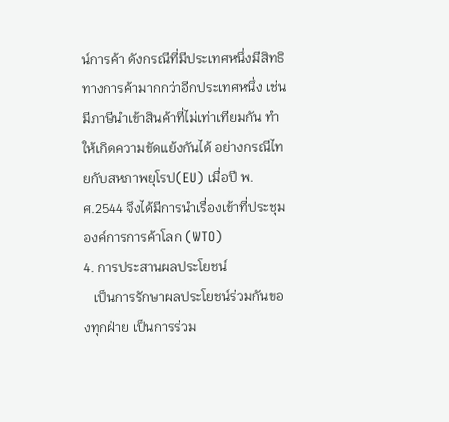น์การค้า ดังกรณีที่มีประเทศหนึ่งมีสิทธิทางการค้ามากกว่าอีกประเทศหนึ่ง เช่น มีภาษีนำเข้าสินค้าที่ไม่เท่าเทียมกัน ทำให้เกิดความขัดแย้งกันได้ อย่างกรณีไทยกับสหภาพยุโรป(EU) เมื่อปี พ.ศ.2544 จึงได้มีการนำเรื่องเข้าที่ประชุมองค์การการค้าโลก (WTO)
4. การประสานผลประโยชน์
   เป็นการรักษาผลประโยชน์ร่วมกันของทุกฝ่าย เป็นการร่วม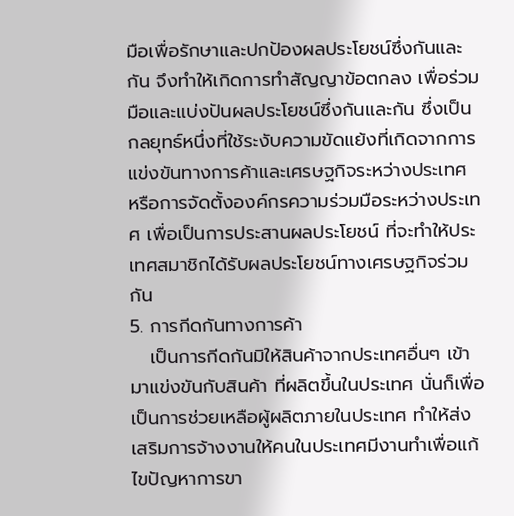มือเพื่อรักษาและปกป้องผลประโยชน์ซึ่งกันและกัน จึงทำให้เกิดการทำสัญญาข้อตกลง เพื่อร่วมมือและแบ่งปันผลประโยชน์ซึ่งกันและกัน ซึ่งเป็นกลยุทธ์หนึ่งที่ใช้ระงับความขัดแย้งที่เกิดจากการแข่งขันทางการค้าและเศรษฐกิจระหว่างประเทศ หรือการจัดตั้งองค์กรความร่วมมือระหว่างประเทศ เพื่อเป็นการประสานผลประโยชน์ ที่จะทำให้ประเทศสมาชิกได้รับผลประโยชน์ทางเศรษฐกิจร่วมกัน
5. การกีดกันทางการค้า
   เป็นการกีดกันมิให้สินค้าจากประเทศอื่นๆ เข้ามาแข่งขันกับสินค้า ที่ผลิตขึ้นในประเทศ นั่นก็เพื่อเป็นการช่วยเหลือผู้ผลิตภายในประเทศ ทำให้ส่งเสริมการจ้างงานให้คนในประเทศมีงานทำเพื่อแก้ไขปัญหาการขา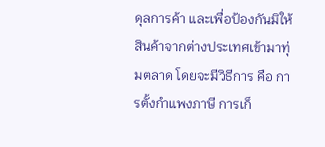ดุลการค้า และเพื่อป้องกันมิให้สินค้าจากต่างประเทศเข้ามาทุ่มตลาด โดยจะมีวิธีการ คือ การตั้งกำแพงภาษี การเก็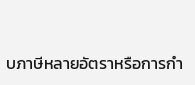บภาษีหลายอัตราหรือการกำ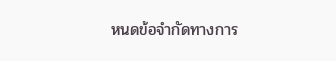หนดข้อจำกัดทางการ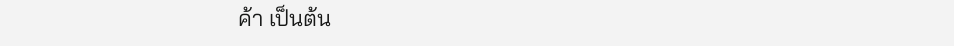ค้า เป็นต้น